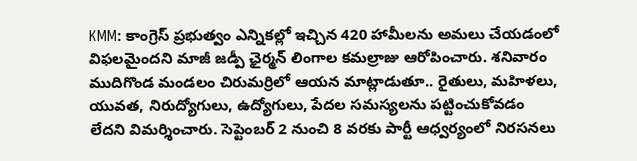KMM: కాంగ్రెస్ ప్రభుత్వం ఎన్నికల్లో ఇచ్చిన 420 హామీలను అమలు చేయడంలో విఫలమైందని మాజీ జడ్పీ ఛైర్మన్ లింగాల కమల్రాజు ఆరోపించారు. శనివారం ముదిగొండ మండలం చిరుమర్రిలో ఆయన మాట్లాడుతూ.. రైతులు, మహిళలు, యువత, నిరుద్యోగులు, ఉద్యోగులు, పేదల సమస్యలను పట్టించుకోవడం లేదని విమర్శించారు. సెప్టెంబర్ 2 నుంచి 8 వరకు పార్టీ ఆధ్వర్యంలో నిరసనలు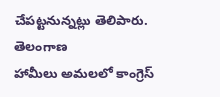చేపట్టనున్నట్లు తెలిపారు.
తెలంగాణ
హామీలు అమలలో కాంగ్రెస్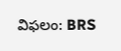విఫలం: BRS